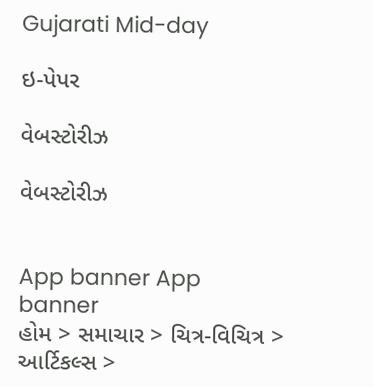Gujarati Mid-day

ઇ-પેપર

વેબસ્ટોરીઝ

વેબસ્ટોરીઝ


App banner App banner
હોમ > સમાચાર > ચિત્ર-વિચિત્ર > આર્ટિકલ્સ >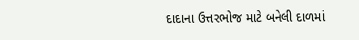દાદાના ઉત્તરભોજ માટે બનેલી દાળમાં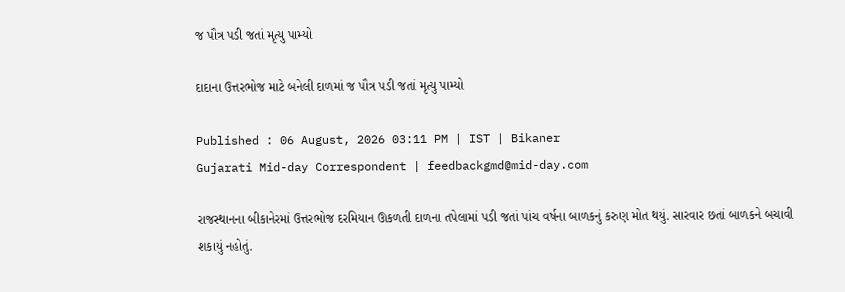જ પૌત્ર પડી જતાં મૃત્યુ પામ્યો

દાદાના ઉત્તરભોજ માટે બનેલી દાળમાં જ પૌત્ર પડી જતાં મૃત્યુ પામ્યો

Published : 06 August, 2026 03:11 PM | IST | Bikaner
Gujarati Mid-day Correspondent | feedbackgmd@mid-day.com

રાજસ્થાનના બીકાનેરમાં ઉત્તરભોજ દરમિયાન ઊકળતી દાળના તપેલામાં પડી જતાં પાંચ વર્ષના બાળકનું કરુણ મોત થયું. સારવાર છતાં બાળકને બચાવી શકાયું નહોતું.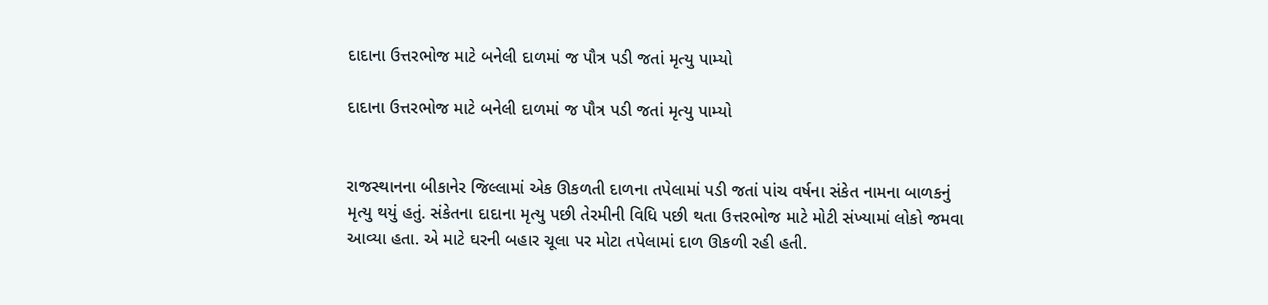દાદાના ઉત્તરભોજ માટે બનેલી દાળમાં જ પૌત્ર પડી જતાં મૃત્યુ પામ્યો

દાદાના ઉત્તરભોજ માટે બનેલી દાળમાં જ પૌત્ર પડી જતાં મૃત્યુ પામ્યો


રાજસ્થાનના બીકાનેર જિલ્લામાં એક ઊકળતી દાળના તપેલામાં પડી જતાં પાંચ વર્ષના સંકેત નામના બાળકનું મૃત્યુ થયું હતું. સંકેતના દાદાના મૃત્યુ પછી તેરમીની વિધિ પછી થતા ઉત્તરભોજ માટે મોટી સંખ્યામાં લોકો જમવા આવ્યા હતા. એ માટે ઘરની બહાર ચૂલા પર મોટા તપેલામાં દાળ ઊકળી રહી હતી.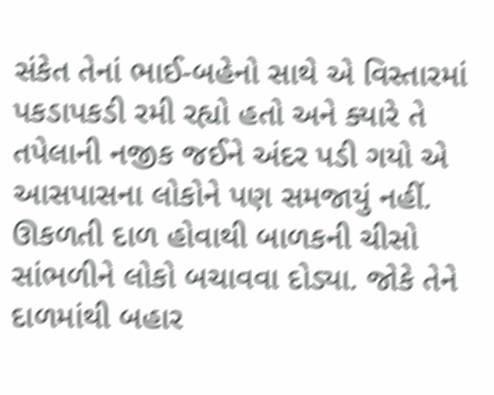સંકેત તેનાં ભાઈ-બહેનો સાથે એ વિસ્તારમાં પકડાપકડી રમી રહ્યો હતો અને ક્યારે તે તપેલાની નજીક જઈને અંદર પડી ગયો એ આસપાસના લોકોને પણ સમજાયું નહીં. ઊકળતી દાળ હોવાથી બાળકની ચીસો સાંભળીને લોકો બચાવવા દોડ્યા. જોકે તેને દાળમાંથી બહાર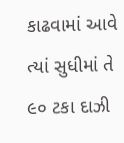કાઢવામાં આવે ત્યાં સુધીમાં તે ૯૦ ટકા દાઝી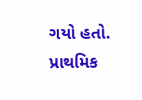ગયો હતો. પ્રાથમિક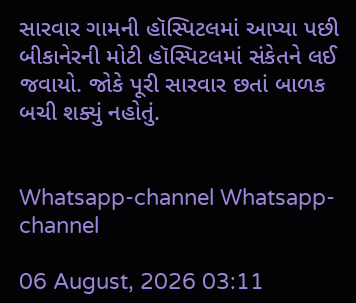સારવાર ગામની હૉસ્પિટલમાં આપ્યા પછી બીકાનેરની મોટી હૉસ્પિટલમાં સંકેતને લઈ જવાયો. જોકે પૂરી સારવાર છતાં બાળક બચી શક્યું નહોતું.


Whatsapp-channel Whatsapp-channel

06 August, 2026 03:11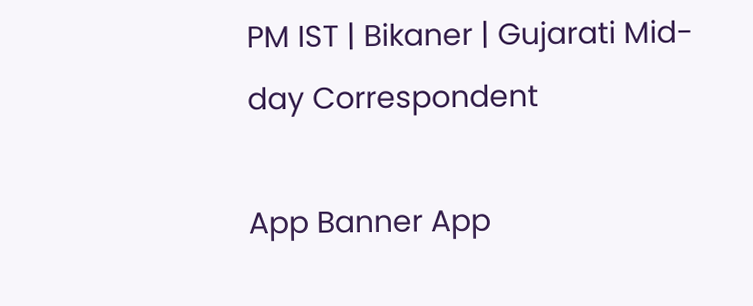PM IST | Bikaner | Gujarati Mid-day Correspondent

App Banner App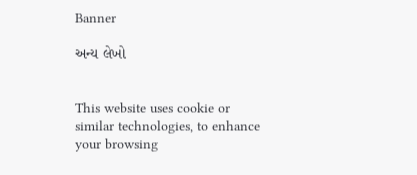Banner

અન્ય લેખો


This website uses cookie or similar technologies, to enhance your browsing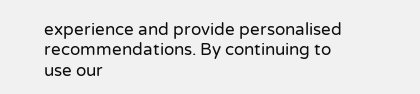experience and provide personalised recommendations. By continuing to use our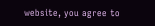website, you agree to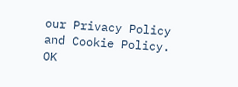our Privacy Policy and Cookie Policy. OK